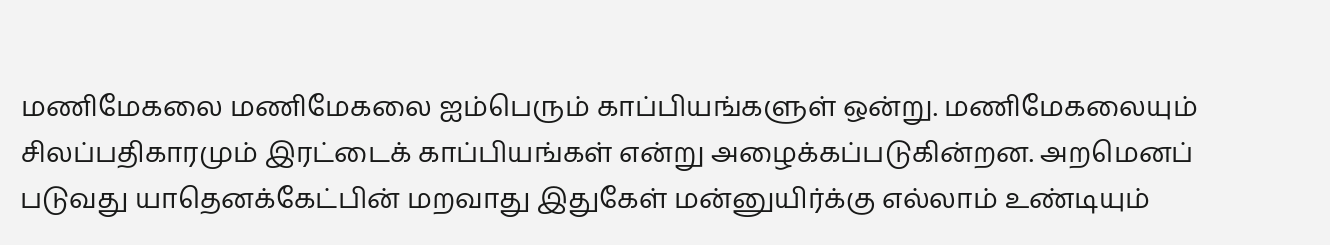மணிமேகலை மணிமேகலை ஐம்பெரும் காப்பியங்களுள் ஒன்று. மணிமேகலையும் சிலப்பதிகாரமும் இரட்டைக் காப்பியங்கள் என்று அழைக்கப்படுகின்றன. அறமெனப் படுவது யாதெனக்கேட்பின் மறவாது இதுகேள் மன்னுயிர்க்கு எல்லாம் உண்டியும்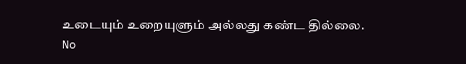உடையும் உறையுளும் அல்லது கண்ட தில்லை.
No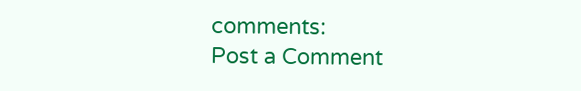comments:
Post a Comment